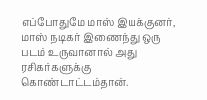எப்போதுமே மாஸ் இயக்குனர், மாஸ் நடிகர் இணைந்து ஒரு படம் உருவானால் அது ரசிகர்களுக்கு கொண்டாட்டம்தான்.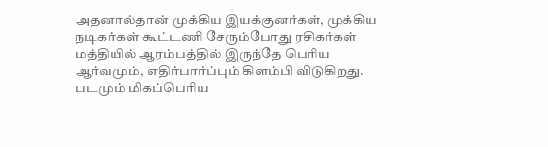அதனால்தான் முக்கிய இயக்குனர்கள், முக்கிய நடிகர்கள் கூட்டணி சேரும்போது ரசிகர்கள் மத்தியில் ஆரம்பத்தில் இருந்தே பெரிய ஆர்வமும், எதிர்பார்ப்பும் கிளம்பி விடுகிறது. படமும் மிகப்பெரிய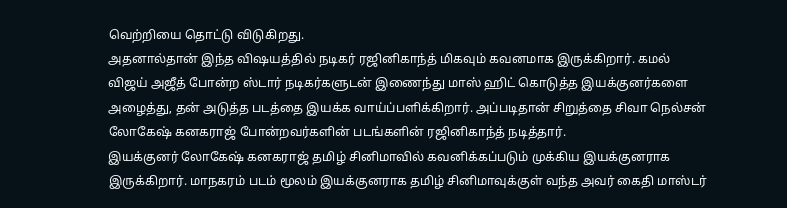வெற்றியை தொட்டு விடுகிறது.
அதனால்தான் இந்த விஷயத்தில் நடிகர் ரஜினிகாந்த் மிகவும் கவனமாக இருக்கிறார். கமல் விஜய் அஜீத் போன்ற ஸ்டார் நடிகர்களுடன் இணைந்து மாஸ் ஹிட் கொடுத்த இயக்குனர்களை அழைத்து, தன் அடுத்த படத்தை இயக்க வாய்ப்பளிக்கிறார். அப்படிதான் சிறுத்தை சிவா நெல்சன் லோகேஷ் கனகராஜ் போன்றவர்களின் படங்களின் ரஜினிகாந்த் நடித்தார்.
இயக்குனர் லோகேஷ் கனகராஜ் தமிழ் சினிமாவில் கவனிக்கப்படும் முக்கிய இயக்குனராக இருக்கிறார். மாநகரம் படம் மூலம் இயக்குனராக தமிழ் சினிமாவுக்குள் வந்த அவர் கைதி மாஸ்டர்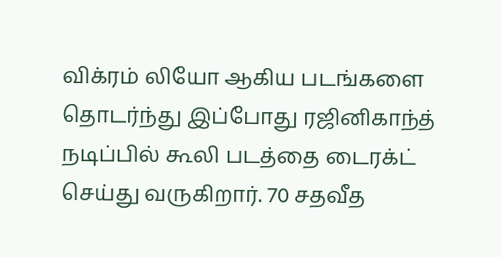விக்ரம் லியோ ஆகிய படங்களை தொடர்ந்து இப்போது ரஜினிகாந்த் நடிப்பில் கூலி படத்தை டைரக்ட் செய்து வருகிறார். 70 சதவீத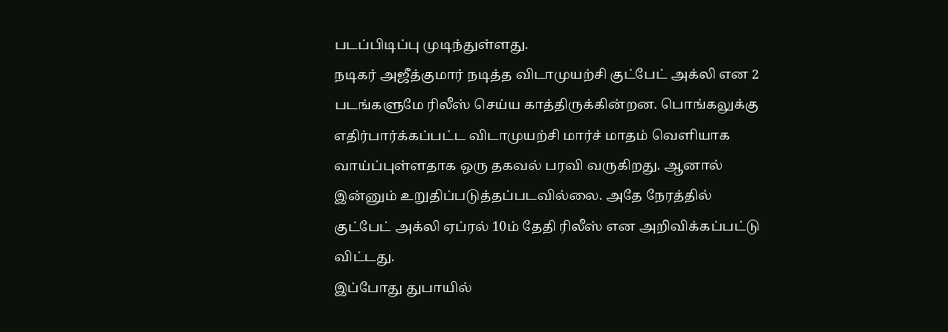படப்பிடிப்பு முடிந்துள்ளது.
நடிகர் அஜீத்குமார் நடித்த விடாமுயற்சி குட்பேட் அக்லி என 2 படங்களுமே ரிலீஸ் செய்ய காத்திருக்கின்றன. பொங்கலுக்கு எதிர்பார்க்கப்பட்ட விடாமுயற்சி மார்ச் மாதம் வெளியாக வாய்ப்புள்ளதாக ஒரு தகவல் பரவி வருகிறது. ஆனால் இன்னும் உறுதிப்படுத்தப்படவில்லை. அதே நேரத்தில் குட்பேட் அக்லி ஏப்ரல் 10ம் தேதி ரிலீஸ் என அறிவிக்கப்பட்டு விட்டது.
இப்போது துபாயில்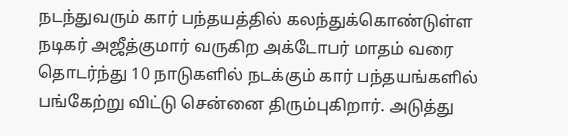நடந்துவரும் கார் பந்தயத்தில் கலந்துக்கொண்டுள்ள நடிகர் அஜீத்குமார் வருகிற அக்டோபர் மாதம் வரை தொடர்ந்து 10 நாடுகளில் நடக்கும் கார் பந்தயங்களில் பங்கேற்று விட்டு சென்னை திரும்புகிறார். அடுத்து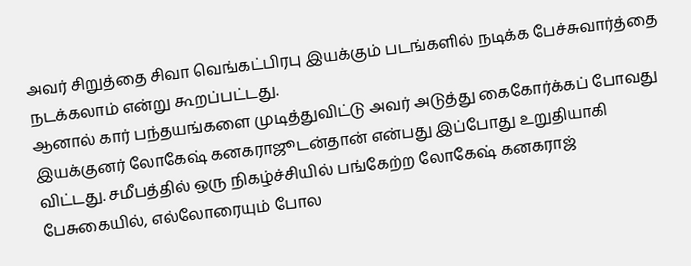அவர் சிறுத்தை சிவா வெங்கட்பிரபு இயக்கும் படங்களில் நடிக்க பேச்சுவார்த்தை நடக்கலாம் என்று கூறப்பட்டது.
ஆனால் கார் பந்தயங்களை முடித்துவிட்டு அவர் அடுத்து கைகோர்க்கப் போவது இயக்குனர் லோகேஷ் கனகராஜூடன்தான் என்பது இப்போது உறுதியாகி விட்டது. சமீபத்தில் ஒரு நிகழ்ச்சியில் பங்கேற்ற லோகேஷ் கனகராஜ் பேசுகையில், எல்லோரையும் போல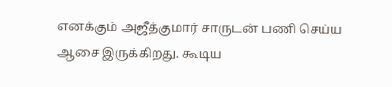எனக்கும் அஜீத்குமார் சாருடன் பணி செய்ய ஆசை இருக்கிறது. கூடிய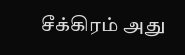சீக்கிரம் அது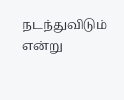நடந்துவிடும் என்று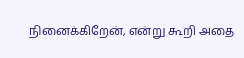நினைக்கிறேன், என்று கூறி அதை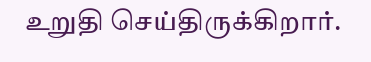உறுதி செய்திருக்கிறார்.